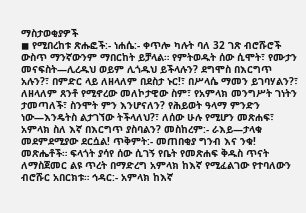ማስታወቂያዎች
◼ የሚበረከቱ ጽሑፎች:- ነሐሴ:- ቀጥሎ ካሉት ባለ 32 ገጽ ብሮሹሮች ውስጥ ማንኛውንም ማበርከት ይቻላል። የምትወዱት ሰው ሲሞት፣ የሙታን መናፍስት—ሊረዱህ ወይም ሊጎዱህ ይችላሉን? ደግሞስ በእርግጥ አሉን?፣ በምድር ላይ ለዘላለም በደስታ ኑር!፣ በሥላሴ ማመን ይገባሃልን?፣ ለዘላለም ጸንቶ የሚኖረው መለኮታዊው ስም፣ የአምላክ መንግሥት ገነትን ታመጣለች፣ ስንሞት ምን እንሆናለን? የሕይወት ዓላማ ምንድን ነው—እንዴትስ ልታገኘው ትችላለህ?፣ ለሰው ሁሉ የሚሆን መጽሐፍ፣ አምላክ ስለ እኛ በእርግጥ ያስባልን? መስከረም:- ራእይ—ታላቁ መደምደሚያው ደርሷል! ጥቅምት:- መጠበቂያ ግንብ እና ንቁ! መጽሔቶች። ፍላጎት ያሳየ ሰው ሲገኝ የቤት የመጽሐፍ ቅዱስ ጥናት ለማስጀመር ልዩ ጥረት በማድረግ አምላክ ከእኛ የሚፈልገው የተባለውን ብሮሹር አበርክቱ። ኅዳር:- አምላክ ከእኛ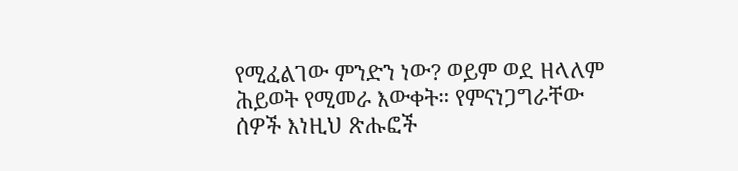የሚፈልገው ምንድን ነው? ወይም ወደ ዘላለም ሕይወት የሚመራ እውቀት። የምናነጋግራቸው ሰዎች እነዚህ ጽሑፎች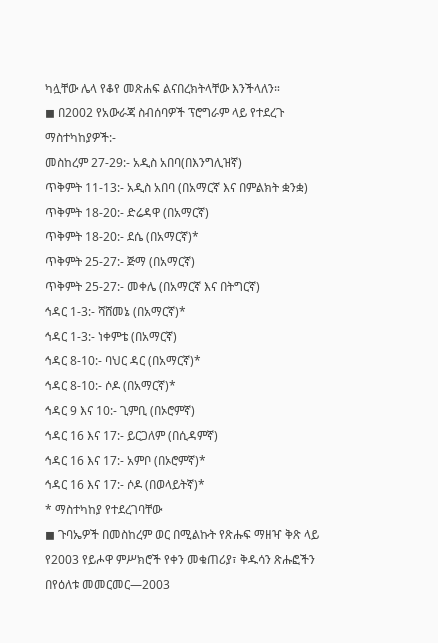ካሏቸው ሌላ የቆየ መጽሐፍ ልናበረክትላቸው እንችላለን።
◼ በ2002 የአውራጃ ስብሰባዎች ፕሮግራም ላይ የተደረጉ ማስተካከያዎች:-
መስከረም 27-29:- አዲስ አበባ(በእንግሊዝኛ)
ጥቅምት 11-13:- አዲስ አበባ (በአማርኛ እና በምልክት ቋንቋ)
ጥቅምት 18-20:- ድሬዳዋ (በአማርኛ)
ጥቅምት 18-20:- ደሴ (በአማርኛ)*
ጥቅምት 25-27:- ጅማ (በአማርኛ)
ጥቅምት 25-27:- መቀሌ (በአማርኛ እና በትግርኛ)
ኅዳር 1-3:- ሻሸመኔ (በአማርኛ)*
ኅዳር 1-3:- ነቀምቴ (በአማርኛ)
ኅዳር 8-10:- ባህር ዳር (በአማርኛ)*
ኅዳር 8-10:- ሶዶ (በአማርኛ)*
ኅዳር 9 እና 10:- ጊምቢ (በኦሮምኛ)
ኅዳር 16 እና 17:- ይርጋለም (በሲዳምኛ)
ኅዳር 16 እና 17:- አምቦ (በኦሮምኛ)*
ኅዳር 16 እና 17:- ሶዶ (በወላይትኛ)*
* ማስተካከያ የተደረገባቸው
◼ ጉባኤዎች በመስከረም ወር በሚልኩት የጽሑፍ ማዘዣ ቅጽ ላይ የ2003 የይሖዋ ምሥክሮች የቀን መቁጠሪያ፣ ቅዱሳን ጽሑፎችን በየዕለቱ መመርመር—2003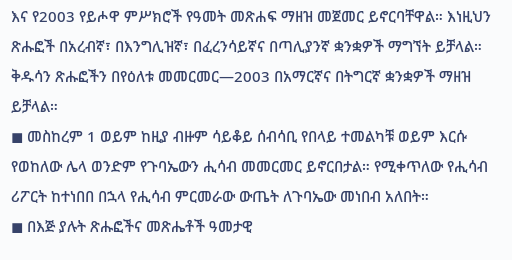እና የ2003 የይሖዋ ምሥክሮች የዓመት መጽሐፍ ማዘዝ መጀመር ይኖርባቸዋል። እነዚህን ጽሑፎች በአረብኛ፣ በእንግሊዝኛ፣ በፈረንሳይኛና በጣሊያንኛ ቋንቋዎች ማግኘት ይቻላል። ቅዱሳን ጽሑፎችን በየዕለቱ መመርመር—2003 በአማርኛና በትግርኛ ቋንቋዎች ማዘዝ ይቻላል።
◼ መስከረም 1 ወይም ከዚያ ብዙም ሳይቆይ ሰብሳቢ የበላይ ተመልካቹ ወይም እርሱ የወከለው ሌላ ወንድም የጉባኤውን ሒሳብ መመርመር ይኖርበታል። የሚቀጥለው የሒሳብ ሪፖርት ከተነበበ በኋላ የሒሳብ ምርመራው ውጤት ለጉባኤው መነበብ አለበት።
◼ በእጅ ያሉት ጽሑፎችና መጽሔቶች ዓመታዊ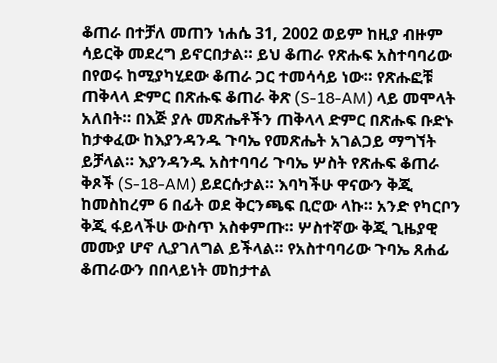ቆጠራ በተቻለ መጠን ነሐሴ 31, 2002 ወይም ከዚያ ብዙም ሳይርቅ መደረግ ይኖርበታል። ይህ ቆጠራ የጽሑፍ አስተባባሪው በየወሩ ከሚያካሂደው ቆጠራ ጋር ተመሳሳይ ነው። የጽሑፎቹ ጠቅላላ ድምር በጽሑፍ ቆጠራ ቅጽ (S-18-AM) ላይ መሞላት አለበት። በእጅ ያሉ መጽሔቶችን ጠቅላላ ድምር በጽሑፍ ቡድኑ ከታቀፈው ከእያንዳንዱ ጉባኤ የመጽሔት አገልጋይ ማግኘት ይቻላል። እያንዳንዱ አስተባባሪ ጉባኤ ሦስት የጽሑፍ ቆጠራ ቅጾች (S-18-AM) ይደርሱታል። እባካችሁ ዋናውን ቅጂ ከመስከረም 6 በፊት ወደ ቅርንጫፍ ቢሮው ላኩ። አንድ የካርቦን ቅጂ ፋይላችሁ ውስጥ አስቀምጡ። ሦስተኛው ቅጂ ጊዜያዊ መሙያ ሆኖ ሊያገለግል ይችላል። የአስተባባሪው ጉባኤ ጸሐፊ ቆጠራውን በበላይነት መከታተል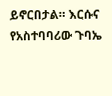ይኖርበታል። እርሱና የአስተባባሪው ጉባኤ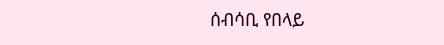ሰብሳቢ የበላይ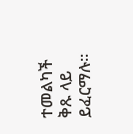ተመልካች ቅጹ ላይ ይፈርማሉ።